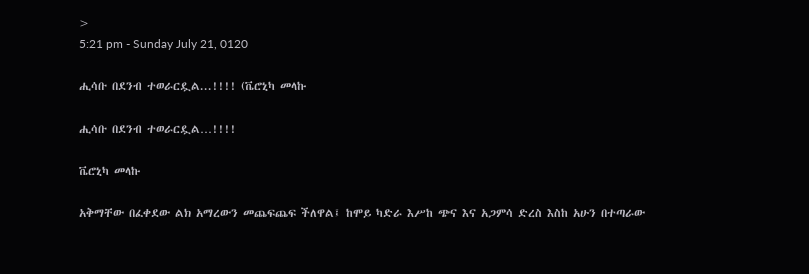>
5:21 pm - Sunday July 21, 0120

ሒሳቡ በደንብ ተወራርዷል...!!!! (ቬሮኒካ መላኩ

ሒሳቡ በደንብ ተወራርዷል…!!!!

ቬሮኒካ መላኩ

አቅማቸው በፈቀደው ልክ አማረውን መጨፍጨፍ ችለዋል፤ ከሞይ ካድራ እሥከ ጭና እና አጋምሳ ድረስ እስከ አሁን በተጣራው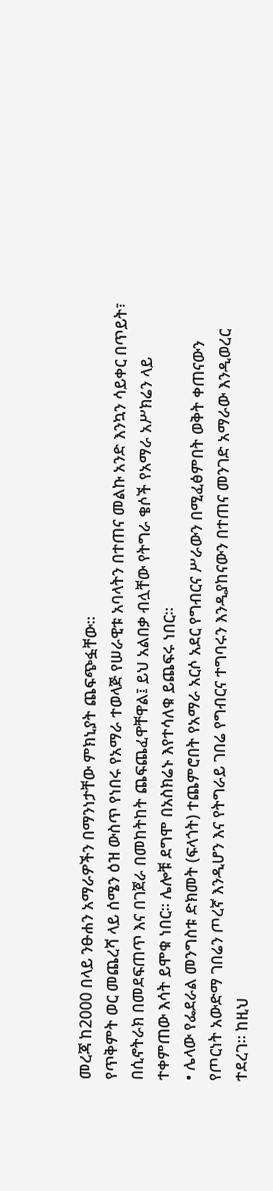መረጃ ከ2000 በላይ ንፁሐን አማራዎችን በማንነታቸው ምክኒያት ጨፍጭፏቸው፡፡
የጥቅምት ወር መጨረሻ ላይ ሰሜን ዕዝ ውስጥ የነበሩ የአማራ ተወላጅ የሠራዊቱ አባላትን በተጠና መልኩ አንድ እንኳን ሳይቀር በጥይት፣ በሲኖትራክ በመደፍጠጥ እና በገጀራ በመከትከት ጨፍጨፈዋቸዋል፤ ይህ አልበቃ ብሏቸው የትግራ ቄሶች የአማራ አሥክሬን ላይ ተቀምጠው እሳት ይሞቁ ነበር፡፡ ሌሎቹ ደግሞ በአስክሬኑ እየተሳለቁ ይጨፍሩ ነበር፡፡
• ሌላው የፌደራል መንግስቱ ድክመት (ፍላጎት) ተጨምሮበት የአማራ አርሶ አደር የግብርና ሥራውን በሚፈፅምበት ወቅት ቀጠናውን የጦርነት አውድማ ገበሬን ጦረኛ እንዲሆን እና የትግራይ ገበሬ የግብርና ተግባሩን እንዲያከናውን በተጠና መንገድ አማራው እንዲወረር ተደረገ፡፡ ከዚህ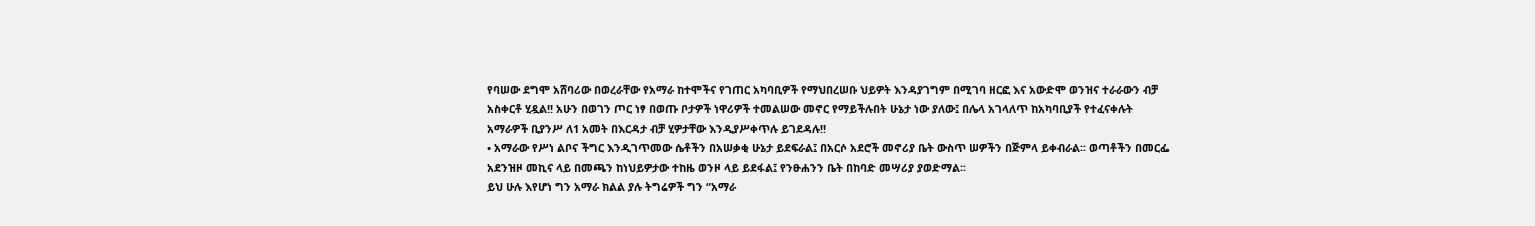የባሠው ደግሞ አሸባሪው በወረራቸው የአማራ ከተሞችና የገጠር አካባቢዎች የማህበረሠቡ ህይዎት እንዳያገግም በሚገባ ዘርፎ እና አውድሞ ወንዝና ተራራውን ብቻ አስቀርቶ ሂዷል!! አሁን በወገን ጦር ነፃ በወጡ ቦታዎች ነዋሪዎች ተመልሠው መኖር የማይችሉበት ሁኔታ ነው ያለው፤ በሌላ አገላለጥ ከአካባቢያች የተፈናቀሉት አማራዎች ቢያንሥ ለ1 አመት በእርዳታ ብቻ ሂዎታቸው እንዲያሥቀጥሉ ይገደዳሉ!!
• አማራው የሥነ ልቦና ችግር እንዲገጥመው ሴቶችን በአሠቃቂ ሁኔታ ይደፍራል፤ በአርሶ አደሮች መኖሪያ ቤት ውስጥ ሠዎችን በጅምላ ይቀብራል፡፡ ወጣቶችን በመርፌ አደንዝዞ መኪና ላይ በመጫን ከነህይዎታው ተከዜ ወንዞ ላይ ይደፋል፤ የንፁሐንን ቤት በከባድ መሣሪያ ያወድማል፡፡
ይህ ሁሉ እየሆነ ግን አማራ ክልል ያሉ ትግሬዎች ግን “አማራ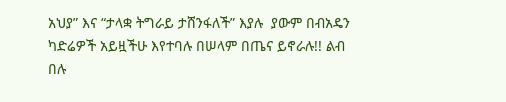አህያ” እና “ታላቋ ትግራይ ታሸንፋለች” እያሉ  ያውም በብአዴን ካድሬዎች አይዟችሁ እየተባሉ በሠላም በጤና ይኖራሉ!! ልብ በሉ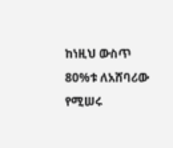ከነዚህ ውስጥ 80%ቱ ለአሸባሪው የሚሠሩ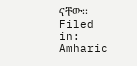ናቸው፡፡
Filed in: Amharic